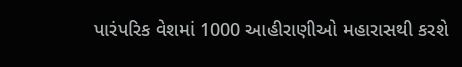પારંપરિક વેશમાં 1000 આહીરાણીઓ મહારાસથી કરશે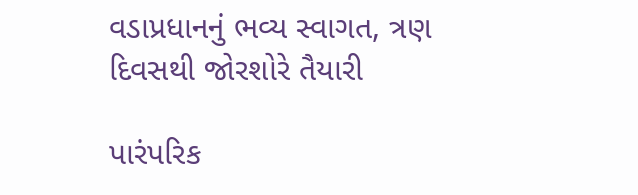વડાપ્રધાનનું ભવ્ય સ્વાગત, ત્રણ દિવસથી જોરશોરે તૈયારી

પારંપરિક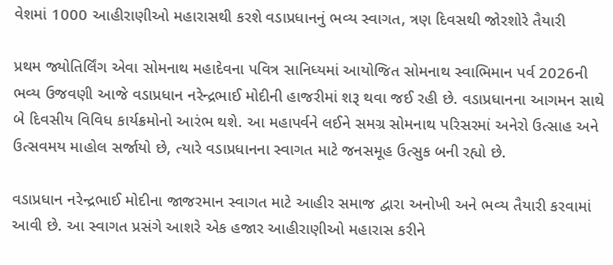વેશમાં 1000 આહીરાણીઓ મહારાસથી કરશે વડાપ્રધાનનું ભવ્ય સ્વાગત, ત્રણ દિવસથી જોરશોરે તૈયારી

પ્રથમ જ્યોતિર્લિંગ એવા સોમનાથ મહાદેવના પવિત્ર સાનિધ્યમાં આયોજિત સોમનાથ સ્વાભિમાન પર્વ 2026ની ભવ્ય ઉજવણી આજે વડાપ્રધાન નરેન્દ્રભાઈ મોદીની હાજરીમાં શરૂ થવા જઈ રહી છે. વડાપ્રધાનના આગમન સાથે બે દિવસીય વિવિધ કાર્યક્રમોનો આરંભ થશે. આ મહાપર્વને લઈને સમગ્ર સોમનાથ પરિસરમાં અનેરો ઉત્સાહ અને ઉત્સવમય માહોલ સર્જાયો છે, ત્યારે વડાપ્રધાનના સ્વાગત માટે જનસમૂહ ઉત્સુક બની રહ્યો છે.

વડાપ્રધાન નરેન્દ્રભાઈ મોદીના જાજરમાન સ્વાગત માટે આહીર સમાજ દ્વારા અનોખી અને ભવ્ય તૈયારી કરવામાં આવી છે. આ સ્વાગત પ્રસંગે આશરે એક હજાર આહીરાણીઓ મહારાસ કરીને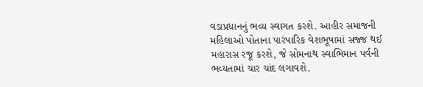વડાપ્રધાનનું ભવ્ય સ્વાગત કરશે. આહીર સમાજની મહિલાઓ પોતાના પારંપારિક વેશભૂષામાં સજ્જ થઈ મહારાસ રજૂ કરશે, જે સોમનાથ સ્વાભિમાન પર્વની ભવ્યતામાં ચાર ચાંદ લગાવશે.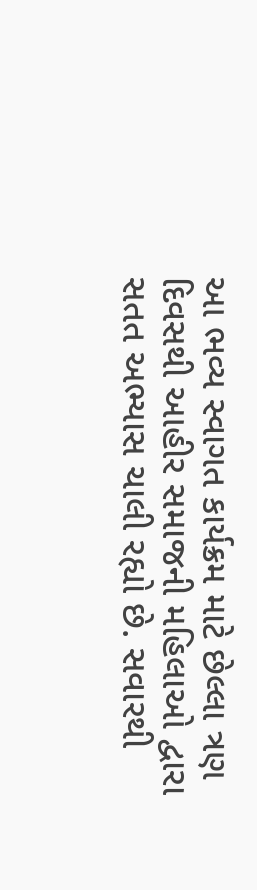આ ભવ્ય સ્વાગત કાર્યક્રમ માટે છેલ્લા ત્રણ દિવસથી આહીર સમાજની મહિલાઓ દ્વારા સતત અભ્યાસ ચાલી રહ્યો છે. સવારથી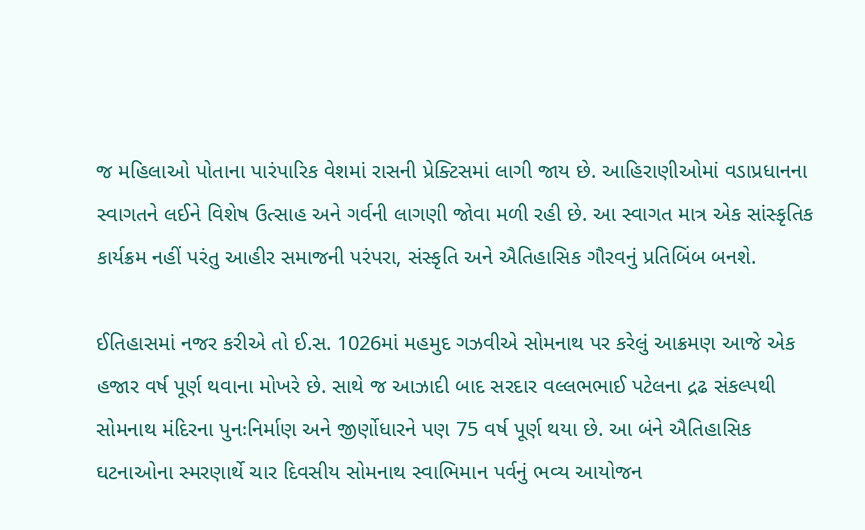જ મહિલાઓ પોતાના પારંપારિક વેશમાં રાસની પ્રેક્ટિસમાં લાગી જાય છે. આહિરાણીઓમાં વડાપ્રધાનના સ્વાગતને લઈને વિશેષ ઉત્સાહ અને ગર્વની લાગણી જોવા મળી રહી છે. આ સ્વાગત માત્ર એક સાંસ્કૃતિક કાર્યક્રમ નહીં પરંતુ આહીર સમાજની પરંપરા, સંસ્કૃતિ અને ઐતિહાસિક ગૌરવનું પ્રતિબિંબ બનશે.

ઈતિહાસમાં નજર કરીએ તો ઈ.સ. 1026માં મહમુદ ગઝવીએ સોમનાથ પર કરેલું આક્રમણ આજે એક હજાર વર્ષ પૂર્ણ થવાના મોખરે છે. સાથે જ આઝાદી બાદ સરદાર વલ્લભભાઈ પટેલના દ્રઢ સંકલ્પથી સોમનાથ મંદિરના પુનઃનિર્માણ અને જીર્ણોધારને પણ 75 વર્ષ પૂર્ણ થયા છે. આ બંને ઐતિહાસિક ઘટનાઓના સ્મરણાર્થે ચાર દિવસીય સોમનાથ સ્વાભિમાન પર્વનું ભવ્ય આયોજન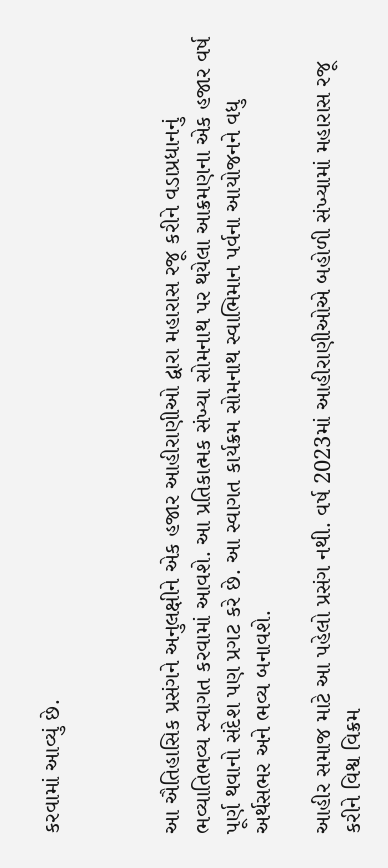કરવામાં આવ્યું છે.



આ ઐતિહાસિક પ્રસંગને અનુલક્ષીને એક હજાર આહીરાણીઓ દ્વારા મહારાસ રજૂ કરીને વડાપ્રધાનનું ભવ્યાતિભવ્ય સ્વાગત કરવામાં આવશે. આ પ્રતિકાત્મક સંખ્યા સોમનાથ પર થયેલા આક્રમણના એક હજાર વર્ષ પૂર્ણ થવાનો સંદેશ પણ પ્રગટ કરે છે. આ સ્વાગત કાર્યક્રમ સોમનાથ સ્વાભિમાન પર્વના આયોજનને વધુ અર્થસભર અને ભવ્ય બનાવશે.

આહીર સમાજ માટે આ પહેલો પ્રસંગ નથી. વર્ષ 2023માં આહીરાણીઓએ બહોળી સંખ્યામાં મહારાસ રજૂ કરીને વિશ્વ વિક્રમ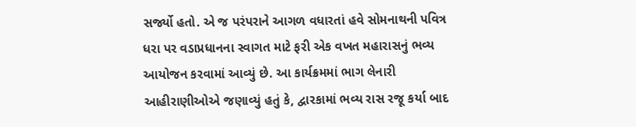સર્જ્યો હતો. એ જ પરંપરાને આગળ વધારતાં હવે સોમનાથની પવિત્ર ધરા પર વડાપ્રધાનના સ્વાગત માટે ફરી એક વખત મહારાસનું ભવ્ય આયોજન કરવામાં આવ્યું છે. આ કાર્યક્રમમાં ભાગ લેનારી આહીરાણીઓએ જણાવ્યું હતું કે, દ્વારકામાં ભવ્ય રાસ રજૂ કર્યા બાદ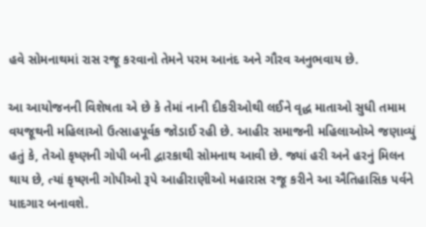હવે સોમનાથમાં રાસ રજૂ કરવાનો તેમને પરમ આનંદ અને ગૌરવ અનુભવાય છે.

આ આયોજનની વિશેષતા એ છે કે તેમાં નાની દીકરીઓથી લઈને વૃદ્ધ માતાઓ સુધી તમામ વયજૂથની મહિલાઓ ઉત્સાહપૂર્વક જોડાઈ રહી છે. આહીર સમાજની મહિલાઓએ જણાવ્યું હતું કે, તેઓ કૃષ્ણની ગોપી બની દ્વારકાથી સોમનાથ આવી છે. જ્યાં હરી અને હરનું મિલન થાય છે, ત્યાં કૃષ્ણની ગોપીઓ રૂપે આહીરાણીઓ મહારાસ રજૂ કરીને આ ઐતિહાસિક પર્વને યાદગાર બનાવશે.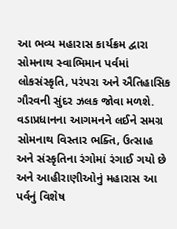આ ભવ્ય મહારાસ કાર્યક્રમ દ્વારા સોમનાથ સ્વાભિમાન પર્વમાં લોકસંસ્કૃતિ, પરંપરા અને ઐતિહાસિક ગૌરવની સુંદર ઝલક જોવા મળશે. વડાપ્રધાનના આગમનને લઈને સમગ્ર સોમનાથ વિસ્તાર ભક્તિ, ઉત્સાહ અને સંસ્કૃતિના રંગોમાં રંગાઈ ગયો છે અને આહીરાણીઓનું મહારાસ આ પર્વનું વિશેષ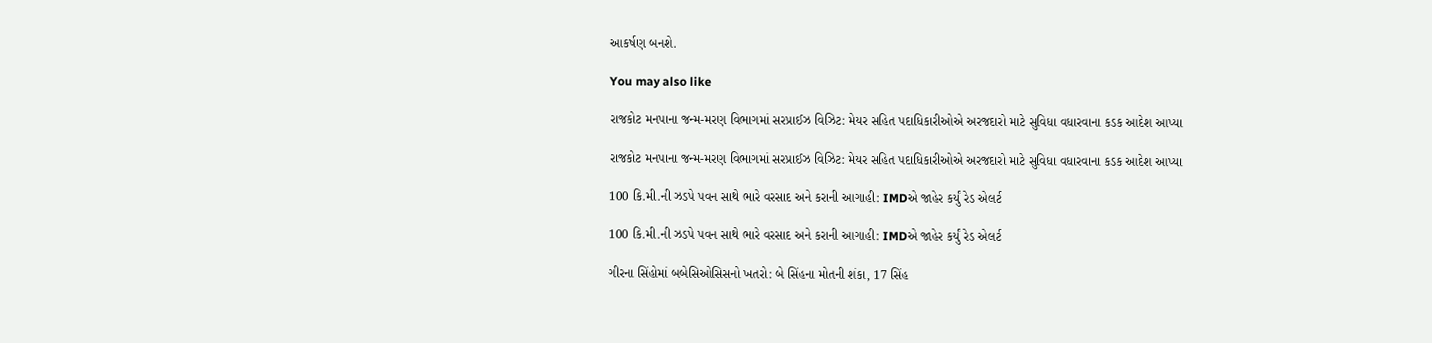આકર્ષણ બનશે.

You may also like

રાજકોટ મનપાના જન્મ-મરણ વિભાગમાં સરપ્રાઈઝ વિઝિટ: મેયર સહિત પદાધિકારીઓએ અરજદારો માટે સુવિધા વધારવાના કડક આદેશ આપ્યા

રાજકોટ મનપાના જન્મ-મરણ વિભાગમાં સરપ્રાઈઝ વિઝિટ: મેયર સહિત પદાધિકારીઓએ અરજદારો માટે સુવિધા વધારવાના કડક આદેશ આપ્યા

100 કિ.મી.ની ઝડપે પવન સાથે ભારે વરસાદ અને કરાની આગાહી: IMDએ જાહેર કર્યું રેડ એલર્ટ

100 કિ.મી.ની ઝડપે પવન સાથે ભારે વરસાદ અને કરાની આગાહી: IMDએ જાહેર કર્યું રેડ એલર્ટ

ગીરના સિંહોમાં બબેસિઓસિસનો ખતરો: બે સિંહના મોતની શંકા, 17 સિંહ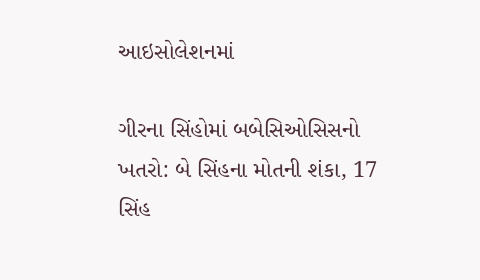આઇસોલેશનમાં

ગીરના સિંહોમાં બબેસિઓસિસનો ખતરો: બે સિંહના મોતની શંકા, 17 સિંહ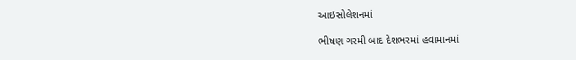આઇસોલેશનમાં

ભીષણ ગરમી બાદ દેશભરમાં હવામાનમાં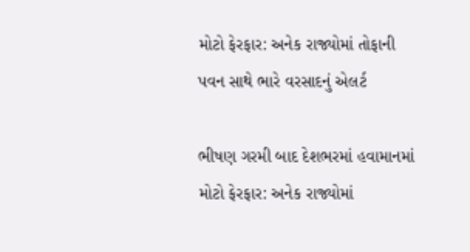મોટો ફેરફાર: અનેક રાજ્યોમાં તોફાની પવન સાથે ભારે વરસાદનું એલર્ટ

ભીષણ ગરમી બાદ દેશભરમાં હવામાનમાં મોટો ફેરફાર: અનેક રાજ્યોમાં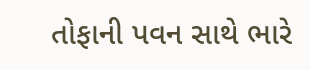તોફાની પવન સાથે ભારે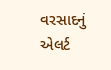વરસાદનું એલર્ટ